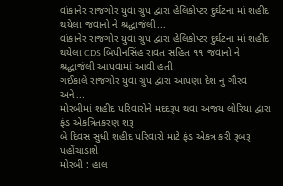વાંકાનેર રાજગોર યુવા ગ્રુપ દ્વારા હેલિકોપ્ટર દુર્ઘટના માં શહીદ થયેલા જવાનો ને શ્રદ્ધાજંલી...
વાંકાનેર રાજગોર યુવા ગ્રુપ દ્વારા હેલિકોપ્ટર દુર્ઘટના માં શહીદ થયેલા CDS બિપીનસિંહ રાવત સહિત ૧૧ જવાનો ને શ્રદ્ધાજંલી આપવામાં આવી હતી
ગઈકાલે રાજગોર યુવા ગ્રુપ દ્વારા આપણા દેશ નુ ગૌરવ અને...
મોરબીમાં શહીદ પરિવારોને મદદરૂપ થવા અજય લોરિયા દ્વારા ફંડ એકત્રિતકરણ શરૂ
બે દિવસ સુધી શહીદ પરિવારો માટે ફંડ એકત્ર કરી રૂબરૂ પહોંચાડાશે
મોરબી : હાલ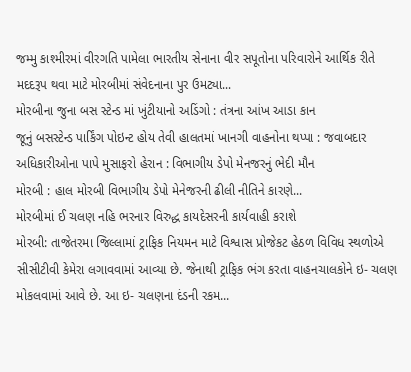જમ્મુ કાશ્મીરમાં વીરગતિ પામેલા ભારતીય સેનાના વીર સપૂતોના પરિવારોને આર્થિક રીતે મદદરૂપ થવા માટે મોરબીમાં સંવેદનાના પુર ઉમટ્યા...
મોરબીના જુના બસ સ્ટેન્ડ માં ખુંટીયાનો અડિંગો : તંત્રના આંખ આડા કાન
જૂનું બસસ્ટેન્ડ પાર્કિંગ પોઇન્ટ હોય તેવી હાલતમાં ખાનગી વાહનોના થપ્પા : જવાબદાર અધિકારીઓના પાપે મુસાફરો હેરાન : વિભાગીય ડેપો મેનજરનું ભેદી મૌન
મોરબી : હાલ મોરબી વિભાગીય ડેપો મેનેજરની ઢીલી નીતિને કારણે...
મોરબીમાં ઈ ચલણ નહિ ભરનાર વિરુદ્ધ કાયદેસરની કાર્યવાહી કરાશે
મોરબી: તાજેતરમા જિલ્લામાં ટ્રાફિક નિયમન માટે વિશ્વાસ પ્રોજેકટ હેઠળ વિવિધ સ્થળોએ સીસીટીવી કેમેરા લગાવવામાં આવ્યા છે. જેનાથી ટ્રાફિક ભંગ કરતા વાહનચાલકોને ઇ- ચલણ મોકલવામાં આવે છે. આ ઇ- ચલણના દંડની રકમ...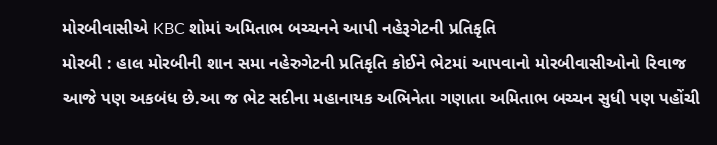મોરબીવાસીએ KBC શોમાં અમિતાભ બચ્ચનને આપી નહેરૂગેટની પ્રતિકૃતિ
મોરબી : હાલ મોરબીની શાન સમા નહેરુગેટની પ્રતિકૃતિ કોઈને ભેટમાં આપવાનો મોરબીવાસીઓનો રિવાજ આજે પણ અકબંધ છે.આ જ ભેટ સદીના મહાનાયક અભિનેતા ગણાતા અમિતાભ બચ્ચન સુધી પણ પહોંચી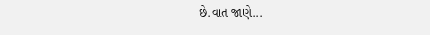છે.વાત જાણે...